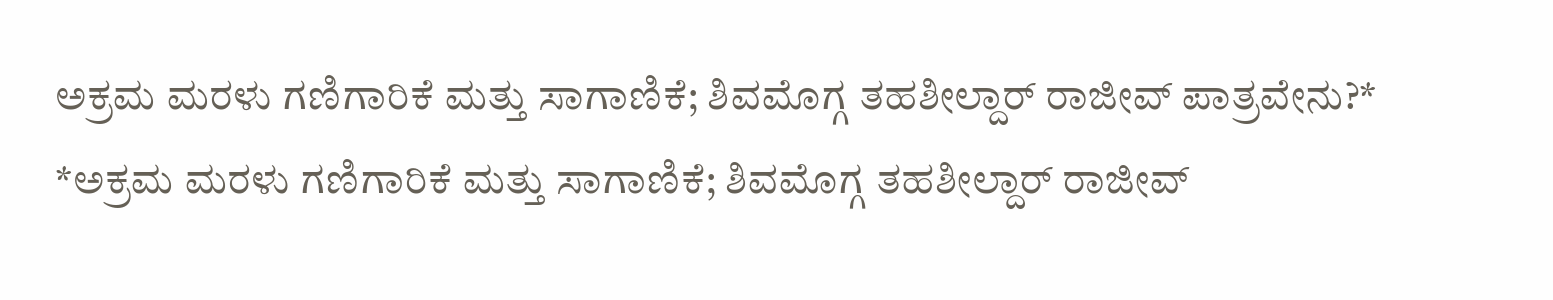ಅಕ್ರಮ ಮರಳು ಗಣಿಗಾರಿಕೆ ಮತ್ತು ಸಾಗಾಣಿಕೆ; ಶಿವಮೊಗ್ಗ ತಹಶೀಲ್ದಾರ್ ರಾಜೀವ್ ಪಾತ್ರವೇನು?*
*ಅಕ್ರಮ ಮರಳು ಗಣಿಗಾರಿಕೆ ಮತ್ತು ಸಾಗಾಣಿಕೆ; ಶಿವಮೊಗ್ಗ ತಹಶೀಲ್ದಾರ್ ರಾಜೀವ್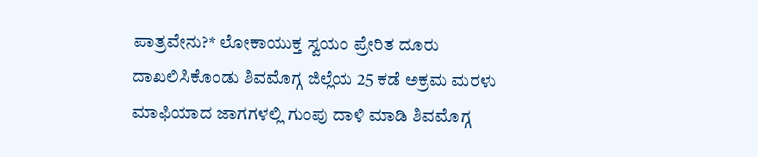ಪಾತ್ರವೇನು?* ಲೋಕಾಯುಕ್ತ ಸ್ವಯಂ ಪ್ರೇರಿತ ದೂರು ದಾಖಲಿಸಿಕೊಂಡು ಶಿವಮೊಗ್ಗ ಜಿಲ್ಲೆಯ 25 ಕಡೆ ಅಕ್ರಮ ಮರಳು ಮಾಫಿಯಾದ ಜಾಗಗಳಲ್ಲಿ ಗುಂಪು ದಾಳಿ ಮಾಡಿ ಶಿವಮೊಗ್ಗ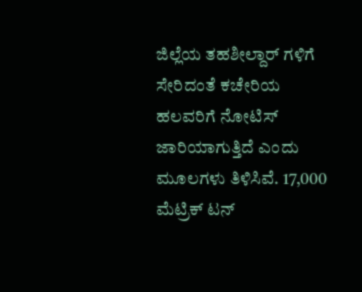ಜಿಲ್ಲೆಯ ತಹಶೀಲ್ದಾರ್ ಗಳಿಗೆ ಸೇರಿದಂತೆ ಕಚೇರಿಯ ಹಲವರಿಗೆ ನೋಟಿಸ್ ಜಾರಿಯಾಗುತ್ತಿದೆ ಎಂದು ಮೂಲಗಳು ತಿಳಿಸಿವೆ. 17,000 ಮೆಟ್ರಿಕ್ ಟನ್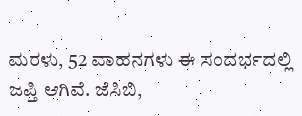ಮರಳು, 52 ವಾಹನಗಳು ಈ ಸಂದರ್ಭದಲ್ಲಿ ಜಪ್ತಿ ಆಗಿವೆ. ಜೆಸಿಬಿ,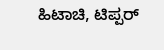ಹಿಟಾಚಿ, ಟಿಪ್ಪರ್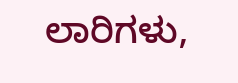ಲಾರಿಗಳು,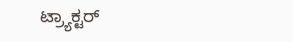ಟ್ರ್ಯಾಕ್ಟರ್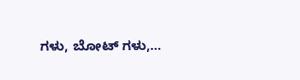ಗಳು, ಬೋಟ್ ಗಳು,…